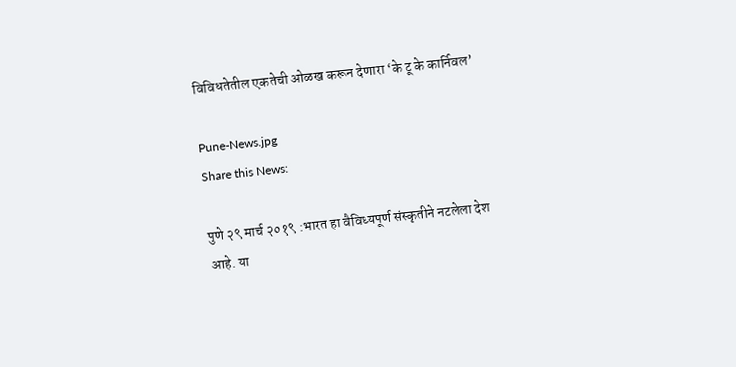विविधतेतील एकतेची ओळख करून देणारा ‘के टू के कार्निवल’

Pune-News.jpg
Share this News:

पुणे २९ मार्च २०१९ :भारत हा वैविध्यपूर्ण संस्कृतीने नटलेला देश आहे. या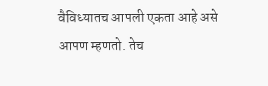वैविध्यातच आपली एकता आहे असे आपण म्हणतो. तेच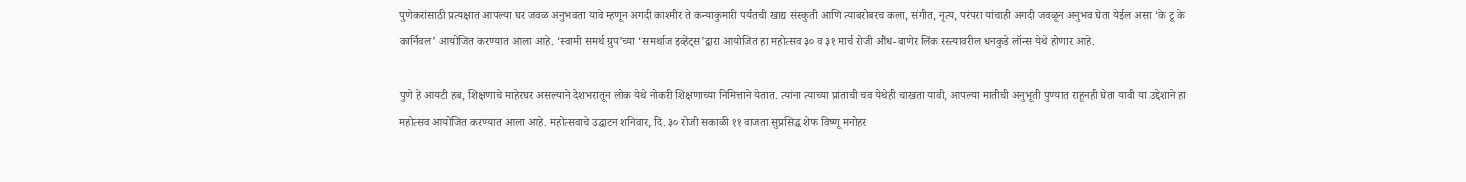पुणेकरांसाठी प्रत्यक्षात आपल्या घर जवळ अनुभवता यावे म्हणून अगदी काश्मीर ते कन्याकुमारी पर्यंतची खाद्य संस्कुती आणि त्याबरोबरच कला, संगीत, नृत्य, परंपरा यांचाही अगदी जवळून अनुभव घेता येईल असा ‘के टू के कार्निवल’ आयोजित करण्यात आला आहे. ‘स्वामी समर्थ ग्रुप’च्या ‘समर्थाज इव्हेंट्स’द्वारा आयोजित हा महोत्सव ३० व ३१ मार्च रोजी औंध-बाणेर लिंक रस्त्यावरील धनकुडे लॉन्स येथे होणार आहे.

पुणे हे आयटी हब, शिक्षणाचे माहेरघर असल्याने देशभरातून लोक येथे नोकरी शिक्षणाच्या निमित्ताने येतात. त्यांना त्याच्या प्रांताची चव येथेही चाखता यावी, आपल्या मातीची अनुभूती पुण्यात राहूनही घेता यावी या उद्देशाने हा महोत्सव आयोजित करण्यात आला आहे. महोत्सवाचे उद्घाटन शनिवार, दि. ३० रोजी सकाळी ११ वाजता सुप्रसिद्ध शेफ विष्णू मनोहर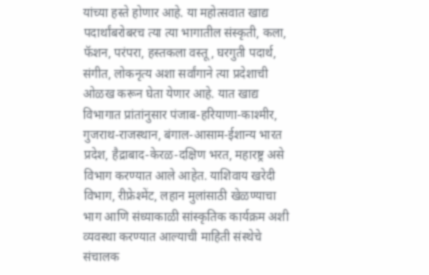यांच्या हस्ते होणार आहे. या महोत्सवात खाद्य पदार्थांबरोबरच त्या त्या भागातील संस्कृती, कला, फॅशन, परंपरा, हस्तकला वस्तू, घरगुती पदार्थ, संगीत, लोकनृत्य अशा सर्वांगाने त्या प्रदेशाची ओळख करून घेता येणार आहे. यात खाद्य विभागात प्रांतांनुसार पंजाब-हरियाणा-काश्मीर, गुजराथ-राजस्थान, बंगाल-आसाम-ईशान्य भारत प्रदेश, हैद्राबाद-केरळ-दक्षिण भरत, महारष्ट्र असे विभाग करण्यात आले आहेत. याशिवाय खरेदी विभाग, रीफ्रेश्मेंट, लहान मुलांसाठी खेळण्याचा भाग आणि संध्याकाळी सांस्कृतिक कार्यक्रम अशी व्यवस्था करण्यात आल्याची माहिती संस्थेचे संचालक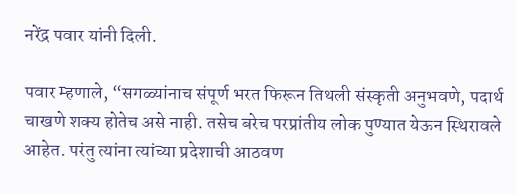नरेंद्र पवार यांनी दिली.

पवार म्हणाले, “सगळ्यांनाच संपूर्ण भरत फिरून तिथली संस्कृती अनुभवणे, पदार्थ चाखणे शक्य होतेच असे नाही. तसेच बरेच परप्रांतीय लोक पुण्यात येऊन स्थिरावले आहेत. परंतु त्यांना त्यांच्या प्रदेशाची आठवण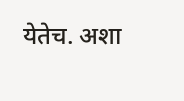येतेच. अशा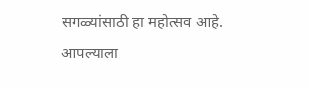सगळ्यांसाठी हा महोत्सव आहे. आपल्याला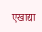एखाद्या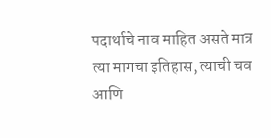पदार्थाचे नाव माहित असते मात्र त्या मागचा इतिहास, त्याची चव आणि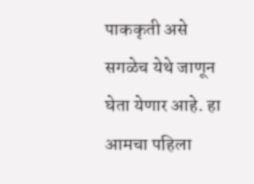पाककृती असे सगळेच येथे जाणून घेता येणार आहे. हा आमचा पहिला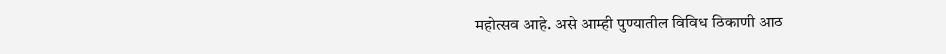महोत्सव आहे. असे आम्ही पुण्यातील विविध ठिकाणी आठ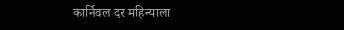कार्निवल दर महिन्याला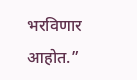भरविणार आहोत.”